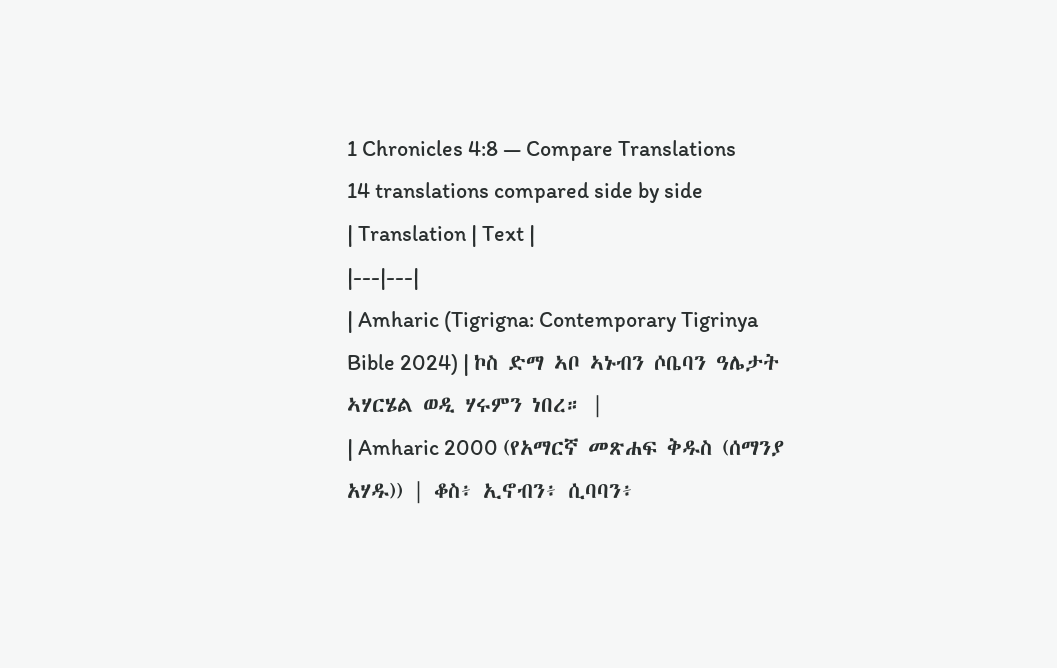1 Chronicles 4:8 — Compare Translations
14 translations compared side by side
| Translation | Text |
|---|---|
| Amharic (Tigrigna: Contemporary Tigrinya Bible 2024) | ኮስ ድማ ኣቦ ኣኑብን ሶቤባን ዓሌታት ኣሃርሄል ወዲ ሃሩምን ነበረ። |
| Amharic 2000 (የአማርኛ መጽሐፍ ቅዱስ (ሰማንያ አሃዱ)) | ቆስ፥ ኢኖብን፥ ሲባባን፥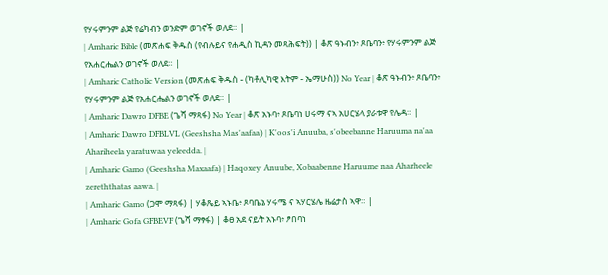የሃሩምንም ልጅ የሬካብን ወንድም ወገኖች ወለደ። |
| Amharic Bible (መጽሐፍ ቅዱስ (የብሉይና የሐዲስ ኪዳን መጻሕፍት)) | ቆጽ ዓኑብን፥ ጾቤባን፥ የሃሩምንም ልጅ የአሐርሔልን ወገኖች ወለደ። |
| Amharic Catholic Version (መጽሐፍ ቅዱስ - (ካቶሊካዊ እትም - ኤማሁስ)) No Year | ቆጽ ዓኑብን፥ ጾቤባን፥ የሃሩምንም ልጅ የአሐርሔልን ወገኖች ወለደ። |
| Amharic Dawro DFBE (ጌሻ ማጻፋ) No Year | ቆጽ አኑባ፥ ጾቤባነ ሀሩማ ናኣ አሀርሄላ ያራቱዋ የሌዳ። |
| Amharic Dawro DFBLVL (Geeshsha Mas'aafaa) | K'oos'i Anuuba, s'obeebanne Haruuma na'aa Ahariheela yaratuwaa yeleedda. |
| Amharic Gamo (Geeshsha Maxaafa) | Haqoxey Anuube, Xobaabenne Haruume naa Aharheele zereththatas aawa. |
| Amharic Gamo (ጋሞ ማጻፋ) | ሃቆጼይ ኣኑቤ፥ ጾባቤኔ ሃሩሜ ና ኣሃርሄሌ ዜሬታስ ኣዋ። |
| Amharic Gofa GFBEVF (ጌሻ ማፃፋ) | ቆፀ አደ ናይት አኑባ፥ ፆበባነ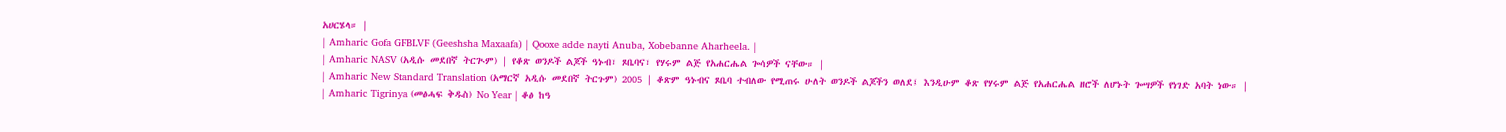አሀርሄላ። |
| Amharic Gofa GFBLVF (Geeshsha Maxaafa) | Qooxe adde nayti Anuba, Xobebanne Aharheela. |
| Amharic NASV (አዲሱ መደበኛ ትርጒም) | የቆጽ ወንዶች ልጆች ዓኑብ፣ ጾቤባና፣ የሃሩም ልጅ የአሐርሔል ጐሳዎች ናቸው። |
| Amharic New Standard Translation (አማርኛ አዲሱ መደበኛ ትርጉም) 2005 | ቆጽም ዓኑብና ጾቤባ ተብለው የሚጠሩ ሁለት ወንዶች ልጆችን ወለደ፤ እንዲሁም ቆጽ የሃሩም ልጅ የአሐርሔል ዘሮች ለሆኑት ጐሣዎች የነገድ አባት ነው። |
| Amharic Tigrinya (መፅሓፍ ቅዱስ) No Year | ቆፅ ከዓ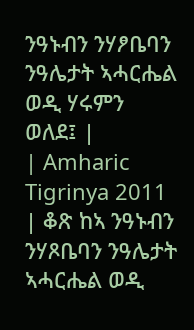ንዓኑብን ንሃፆቤባን ንዓሌታት ኣሓርሔል ወዲ ሃሩምን ወለደ፤ |
| Amharic Tigrinya 2011 | ቆጽ ከኣ ንዓኑብን ንሃጾቤባን ንዓሌታት ኣሓርሔል ወዲ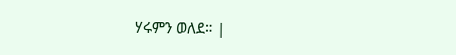ሃሩምን ወለደ። |